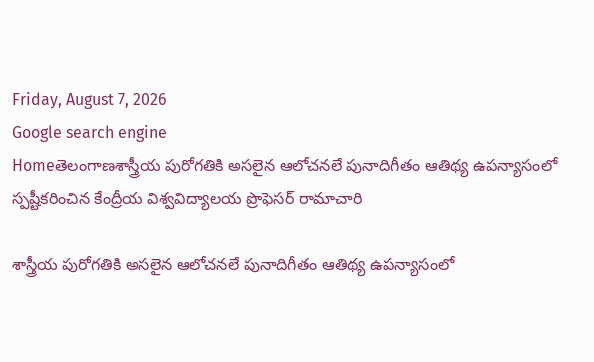Friday, August 7, 2026
Google search engine
Homeతెలంగాణశాస్త్రీయ పురోగతికి అసలైన ఆలోచనలే పునాదిగీతం ఆతిథ్య ఉపన్యాసంలో స్పష్టీకరించిన కేంద్రీయ విశ్వవిద్యాలయ ప్రొఫెసర్ రామాచారి

శాస్త్రీయ పురోగతికి అసలైన ఆలోచనలే పునాదిగీతం ఆతిథ్య ఉపన్యాసంలో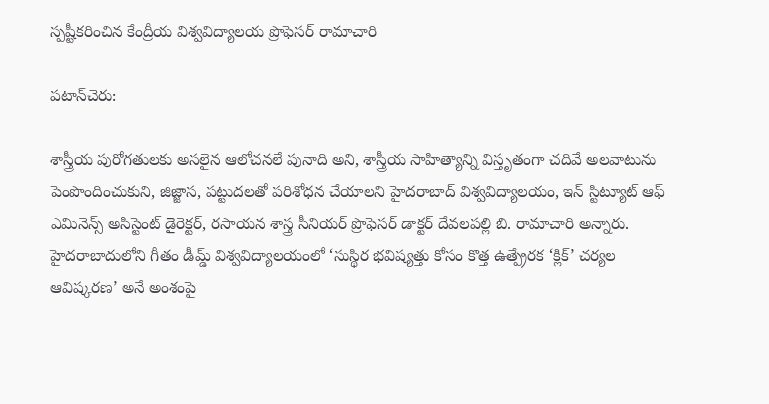స్పష్టీకరించిన కేంద్రీయ విశ్వవిద్యాలయ ప్రొఫెసర్ రామాచారి

పటాన్‌చెరు:

శాస్త్రీయ పురోగతులకు అసలైన ఆలోచనలే పునాది అని, శాస్త్రీయ సాహిత్యాన్ని విస్తృతంగా చదివే అలవాటును పెంపొందించుకుని, జిజ్జాస, పట్టుదలతో పరిశోధన చేయాలని హైదరాబాద్ విశ్వవిద్యాలయం, ఇన్ స్టిట్యూట్ ఆఫ్ ఎమినెన్స్ అసిస్టెంట్ డైరెక్టర్, రసాయన శాస్త్ర సీనియర్ ప్రొఫెసర్ డాక్టర్ దేవలపల్లి బి. రామాచారి అన్నారు. హైదరాబాదులోని గీతం డీమ్డ్ విశ్వవిద్యాలయంలో ‘సుస్థిర భవిష్యత్తు కోసం కొత్త ఉత్ప్రేరక ‘క్లిక్’ చర్యల ఆవిష్కరణ’ అనే అంశంపై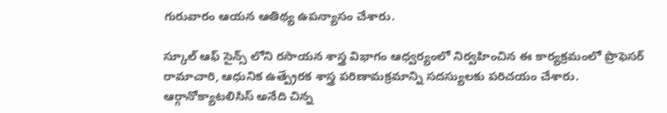గురువారం ఆయన ఆతిథ్య ఉపన్యాసం చేశారు.

స్కూల్ ఆఫ్ సైన్స్ లోని రసాయన శాస్త్ర విభాగం ఆధ్వర్యంలో నిర్వహించిన ఈ కార్యక్రమంలో ప్రొఫెసర్ రామాచారి, ఆధునిక ఉత్ప్రేరక శాస్త్ర పరిణామక్రమాన్ని సదస్యులకు పరిచయం చేశారు. ఆర్గానోక్యాటలిసిస్ అనేది చిన్న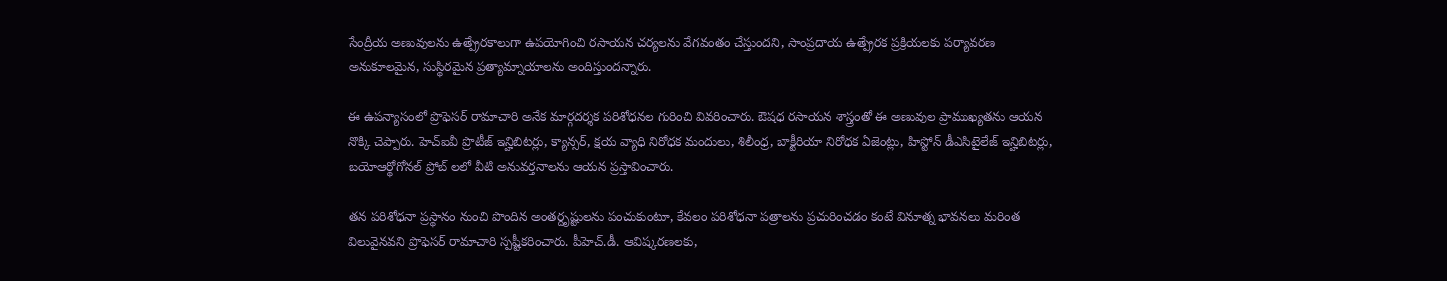సేంద్రీయ అణువులను ఉత్ప్రేరకాలుగా ఉపయోగించి రసాయన చర్యలను వేగవంతం చేస్తుందని, సాంప్రదాయ ఉత్ప్రేరక ప్రక్రియలకు పర్యావరణ అనుకూలమైన, సుస్థిరమైన ప్రత్యామ్నాయాలను అందిస్తుందన్నారు.

ఈ ఉపన్యాసంలో ప్రొఫెసర్ రామాచారి అనేక మార్గదర్శక పరిశోధనల గురించి వివరించారు. ఔషధ రసాయన శాస్త్రంతో ఈ అణువుల ప్రాముఖ్యతను ఆయన నొక్కి చెప్పారు. హెచ్ఐవీ ప్రొటీజ్ ఇన్హిబిటర్లు, క్యాన్సర్, క్షయ వ్యాధి నిరోధక మందులు, శిలీంధ్ర, బాక్టీరియా నిరోధక ఏజెంట్లు, హిస్టోన్ డీఎసిటైలేజ్ ఇన్హిబిటర్లు, బయోఆర్థోగోనల్ ప్రోబ్ లలో వీటి అనువర్తనాలను ఆయన ప్రస్తావించారు.

తన పరిశోధనా ప్రస్థానం నుంచి పొందిన అంతర్దృష్టులను పంచుకుంటూ, కేవలం పరిశోధనా పత్రాలను ప్రచురించడం కంటే వినూత్న భావనలు మరింత విలువైనవని ప్రొఫెసర్ రామాచారి స్పష్టీకరించారు. పీహెచ్.డీ. ఆవిష్కరణలకు,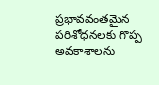ప్రభావవంతమైన పరిశోధనలకు గొప్ప అవకాశాలను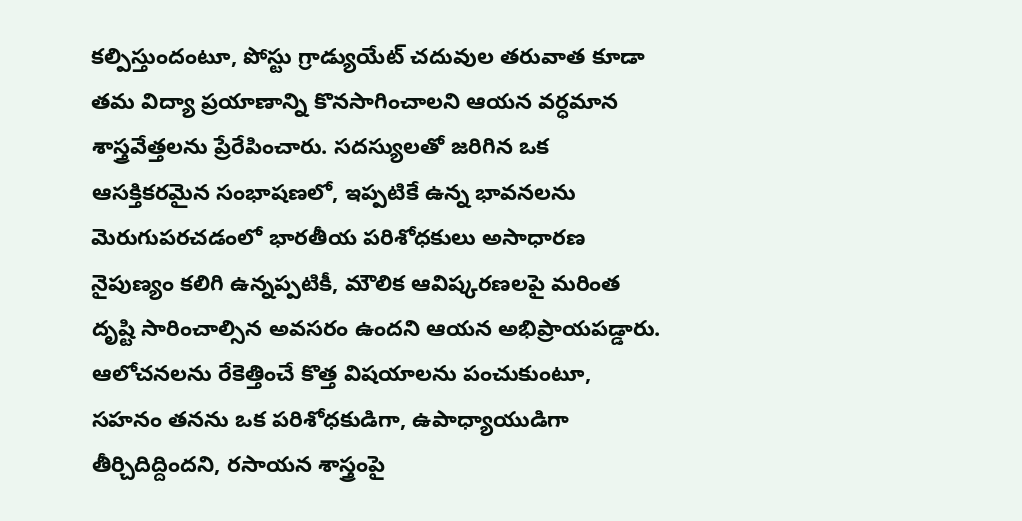కల్పిస్తుందంటూ, పోస్టు గ్రాడ్యుయేట్ చదువుల తరువాత కూడా తమ విద్యా ప్రయాణాన్ని కొనసాగించాలని ఆయన వర్ధమాన శాస్త్రవేత్తలను ప్రేరేపించారు. సదస్యులతో జరిగిన ఒక ఆసక్తికరమైన సంభాషణలో, ఇప్పటికే ఉన్న భావనలను మెరుగుపరచడంలో భారతీయ పరిశోధకులు అసాధారణ నైపుణ్యం కలిగి ఉన్నప్పటికీ, మౌలిక ఆవిష్కరణలపై మరింత దృష్టి సారించాల్సిన అవసరం ఉందని ఆయన అభిప్రాయపడ్డారు. ఆలోచనలను రేకెత్తించే కొత్త విషయాలను పంచుకుంటూ, సహనం తనను ఒక పరిశోధకుడిగా, ఉపాధ్యాయుడిగా తీర్చిదిద్దిందని, రసాయన శాస్త్రంపై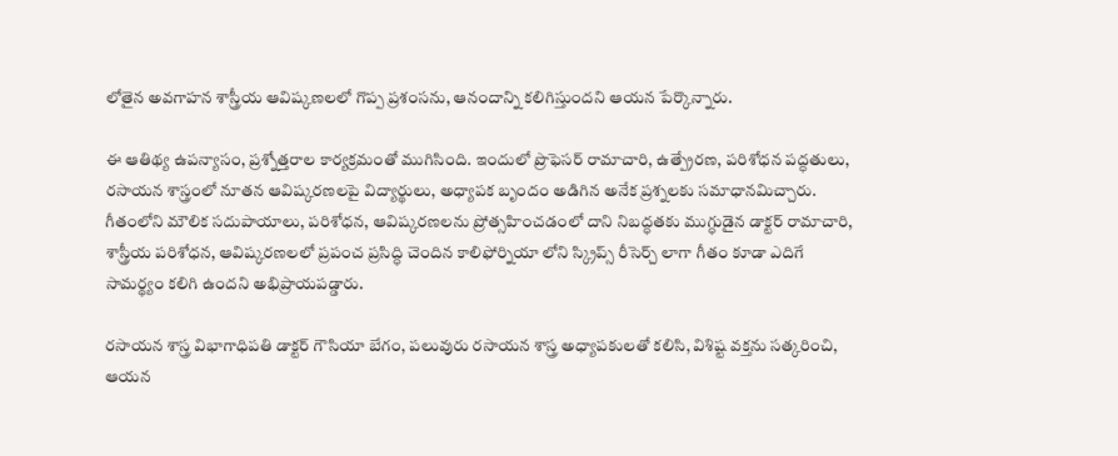లోతైన అవగాహన శాస్త్రీయ ఆవిష్కణలలో గొప్ప ప్రశంసను, ఆనందాన్ని కలిగిస్తుందని ఆయన పేర్కొన్నారు.

ఈ ఆతిథ్య ఉపన్యాసం, ప్రశ్నోత్తరాల కార్యక్రమంతో ముగిసింది. ఇందులో ప్రొఫెసర్ రామాచారి, ఉత్ప్రేరణ, పరిశోధన పద్ధతులు, రసాయన శాస్త్రంలో నూతన ఆవిష్కరణలపై విద్యార్థులు, అధ్యాపక బృందం అడిగిన అనేక ప్రశ్నలకు సమాధానమిచ్చారు. గీతంలోని మౌలిక సదుపాయాలు, పరిశోధన, ఆవిష్కరణలను ప్రోత్సహించడంలో దాని నిబద్ధతకు ముగ్ధుడైన డాక్టర్ రామాచారి, శాస్త్రీయ పరిశోధన, ఆవిష్కరణలలో ప్రపంచ ప్రసిద్ధి చెందిన కాలిఫోర్నియా లోని స్క్రిప్స్ రీసెర్చ్ లాగా గీతం కూడా ఎదిగే సామర్థ్యం కలిగి ఉందని అభిప్రాయపడ్డారు.

రసాయన శాస్త్ర విభాగాధిపతి డాక్టర్ గౌసియా బేగం, పలువురు రసాయన శాస్త్ర అధ్యాపకులతో కలిసి, విశిష్ట వక్తను సత్కరించి, ఆయన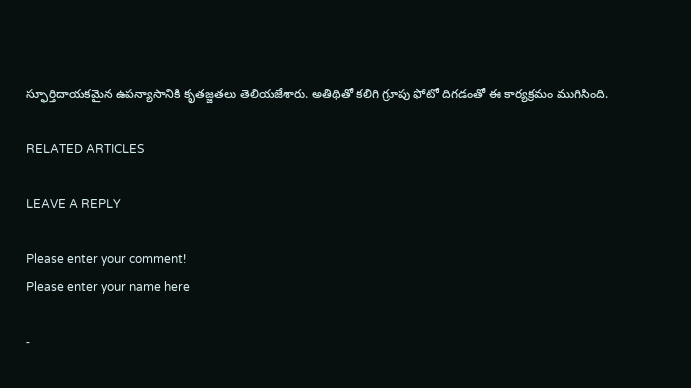స్ఫూర్తిదాయకమైన ఉపన్యాసానికి కృతజ్జతలు తెలియజేశారు. అతిథితో కలిగి గ్రూపు ఫోటో దిగడంతో ఈ కార్యక్రమం ముగిసింది.

RELATED ARTICLES

LEAVE A REPLY

Please enter your comment!
Please enter your name here

-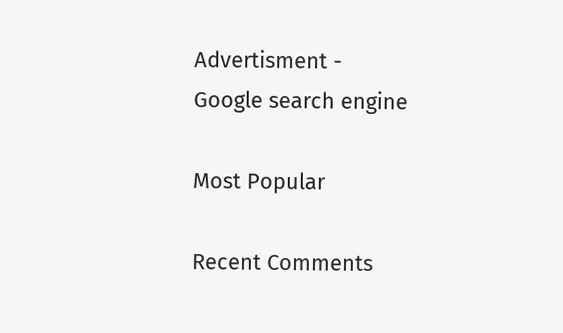Advertisment -
Google search engine

Most Popular

Recent Comments